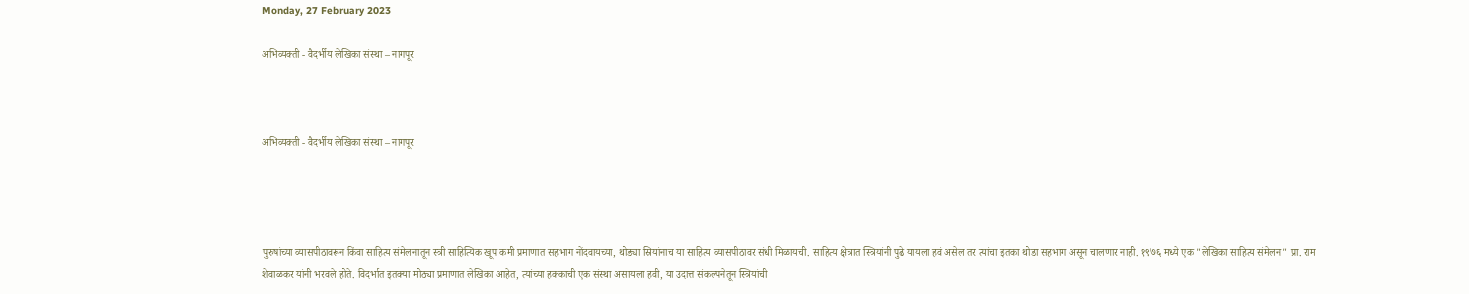Monday, 27 February 2023

अभिव्यक्ती - वैदर्भीय लेखिका संस्था – नागपूर



अभिव्यक्ती - वैदर्भीय लेखिका संस्था – नागपूर




पुरुषांच्या व्यासपीठावरून किंवा साहित्य संमेलनातून स्त्री साहित्यिक खूप कमी प्रमाणात सहभाग नोंदवायच्या, थोड्या स्रियांनाच या साहित्य व्यासपीठावर संधी मिळायची. साहित्य क्षेत्रात स्त्रियांनी पुढे यायला हवं असेल तर त्यांचा इतका थोडा सहभाग असून चालणार नाही. १९७६ मध्ये एक "लेखिका साहित्य संमेलन" प्रा. राम शेवाळकर यांनी भरवले होते. विदर्भात इतक्या मोठ्या प्रमाणात लेखिका आहेत, त्यांच्या हक्काची एक संस्था असायला हवी, या उदात्त संकल्पनेतून स्त्रियांची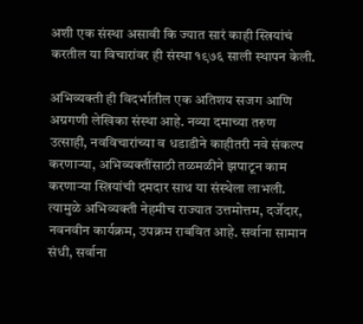अशी एक संस्था असावी कि ज्यात सारं काही स्त्रियांचं करतील या विचारांवर ही संस्था १९७६ साली स्थापन केली.

अभिव्यक्ती ही विदर्भातील एक अतिशय सजग आणि अग्रगणी लेखिका संस्था आहे. नव्या दमाच्या तरुण उत्साही, नवविचारांच्या व धडाडीने काहीतरी नवे संकल्प करणाऱ्या, अभिव्यक्तींसाठी तळमळीने झपाटून काम करणाऱ्या स्त्रियांची दमदार साथ या संस्थेला लाभली. त्यामुळे अभिव्यक्ती नेहमीच राज्यात उत्तमोत्तम, दर्जेदार, नवनवीन कार्यक्रम, उपक्रम राबवित आहे. सर्वाना सामान संधी, सर्वाना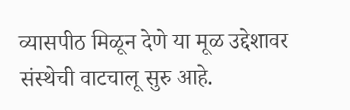व्यासपीठ मिळून देणे या मूळ उद्देशावर संस्थेची वाटचालू सुरु आहे.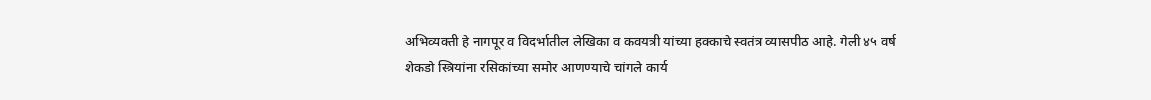अभिव्यक्ती हे नागपूर व विदर्भातील लेखिका व कवयत्री यांच्या हक्काचे स्वतंत्र व्यासपीठ आहे. गेली ४५ वर्ष शेकडो स्त्रियांना रसिकांच्या समोर आणण्याचे चांगले कार्य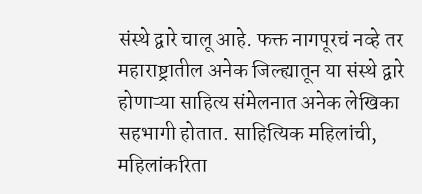संस्थे द्वारे चालू आहे. फक्त नागपूरचं नव्हे तर महाराष्ट्रातील अनेक जिल्ह्यातून या संस्थे द्वारे होणाऱ्या साहित्य संमेलनात अनेक लेखिका सहभागी होतात. साहित्यिक महिलांची, महिलांकरिता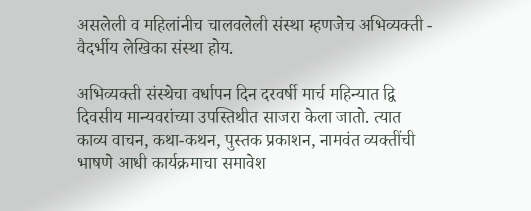असलेली व महिलांनीच चालवलेली संस्था म्हणजेच अभिव्यक्ती - वैदर्भीय लेखिका संस्था होय.

अभिव्यक्ती संस्थेचा वर्धापन दिन दरवर्षी मार्च महिन्यात द्वि दिवसीय मान्यवरांच्या उपस्तिथीत साजरा केला जातो. त्यात काव्य वाचन, कथा-कथन, पुस्तक प्रकाशन, नामवंत व्यक्तींची भाषणे आधी कार्यक्रमाचा समावेश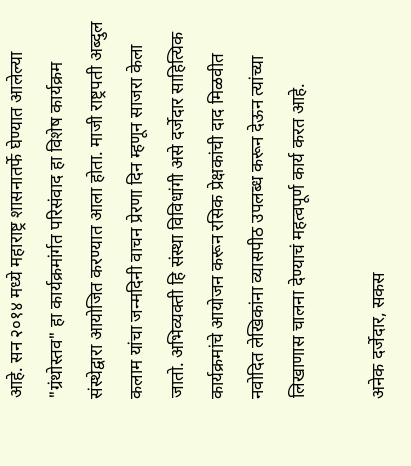आहे. सन २०१४ मध्ये महाराष्ट्र शासनातर्फे घेण्यात आलेल्या "ग्रंथोस्तव" हा कार्यक्रमांर्गत परिसंवाद हा विशेष कार्यक्रम संस्थेद्वारा आयोजित करण्यात आला होता. माजी राष्ट्रपती अब्दुल कलाम यांचा जन्मदिनी वाचन प्रेरणा दिन म्हणून साजरा केला जातो. अभिव्यक्ती हि संस्था विविधांगी असे दर्जेदार साहित्यिक कार्यक्रमांचे आयोजन करून रसिक प्रेक्षकांची दाद मिळवीत नवोदित लेखिकांना व्यासपीठ उपलब्ध करून देऊन त्यांच्या लिखाणास चालना देण्याचं महत्वपूर्ण कार्य करत आहे.

अनेक दर्जेदार, सकस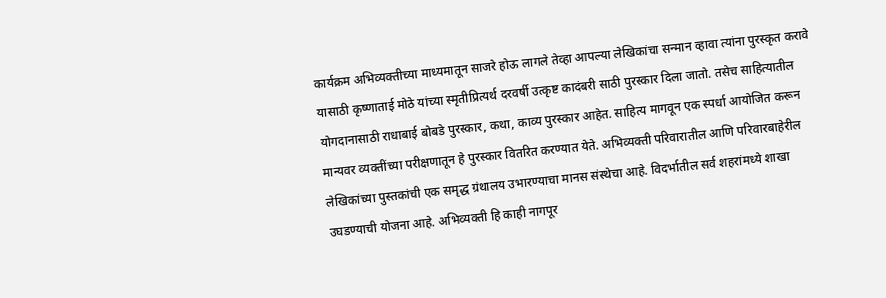कार्यक्रम अभिव्यक्तीच्या माध्यमातून साजरे होऊ लागले तेव्हा आपल्या लेखिकांचा सन्मान व्हावा त्यांना पुरस्कृत करावे यासाठी कृष्णाताई मोठे यांच्या स्मृतीप्रित्यर्थ दरवर्षी उत्कृष्ट कादंबरी साठी पुरस्कार दिला जातो. तसेच साहित्यातील योगदानासाठी राधाबाई बोबडे पुरस्कार, कथा, काव्य पुरस्कार आहेत. साहित्य मागवून एक स्पर्धा आयोजित करून मान्यवर व्यक्तींच्या परीक्षणातून हे पुरस्कार वितरित करण्यात येते. अभिव्यक्ती परिवारातील आणि परिवारबाहेरील लेखिकांच्या पुस्तकांची एक समृद्ध ग्रंथालय उभारण्याचा मानस संस्थेचा आहे. विदर्भातील सर्व शहरांमध्ये शाखा उघडण्याची योजना आहे. अभिव्यक्ती हि काही नागपूर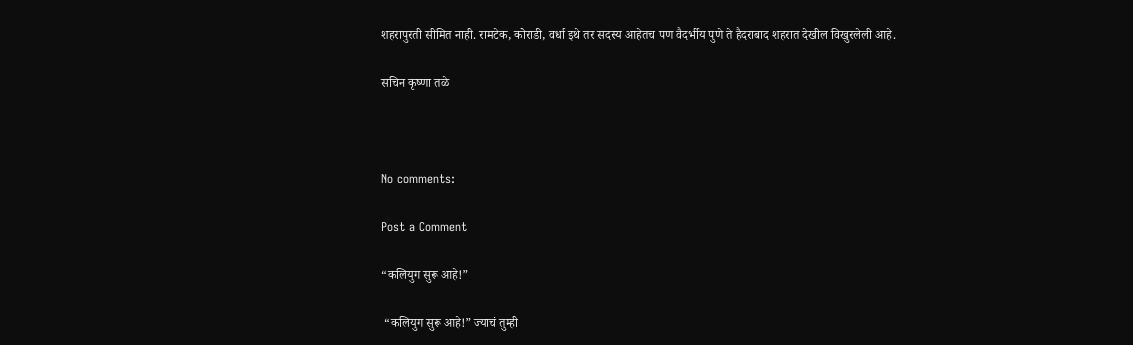शहरापुरती सीमित नाही. रामटेक, कोराडी, वर्धा इथे तर सदस्य आहेतच पण वैदर्भीय पुणे ते हैदराबाद शहरात देखील विखुरलेली आहे.

सचिन कृष्णा तळे



No comments:

Post a Comment

“कलियुग सुरू आहे!”

 “कलियुग सुरू आहे!” ज्याचं तुम्ही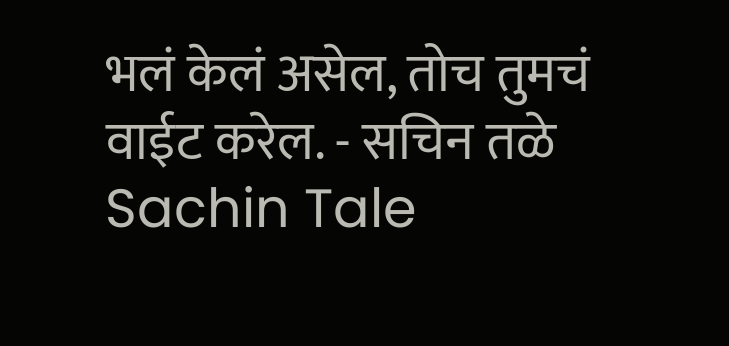भलं केलं असेल, तोच तुमचं वाईट करेल. - सचिन तळे Sachin Tale